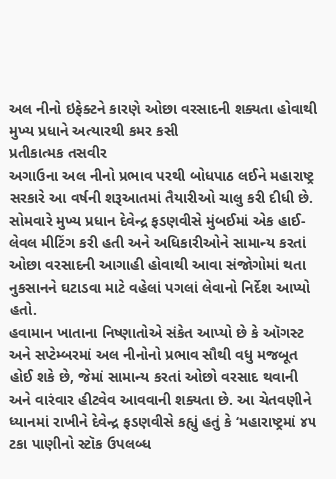અલ નીનો ઇફેક્ટને કારણે ઓછા વરસાદની શક્યતા હોવાથી મુખ્ય પ્રધાને અત્યારથી કમર કસી
પ્રતીકાત્મક તસવીર
અગાઉના અલ નીનો પ્રભાવ પરથી બોધપાઠ લઈને મહારાષ્ટ્ર સરકારે આ વર્ષની શરૂઆતમાં તૈયારીઓ ચાલુ કરી દીધી છે. સોમવારે મુખ્ય પ્રધાન દેવેન્દ્ર ફડણવીસે મુંબઈમાં એક હાઈ-લેવલ મીટિંગ કરી હતી અને અધિકારીઓને સામાન્ય કરતાં ઓછા વરસાદની આગાહી હોવાથી આવા સંજોગોમાં થતા નુકસાનને ઘટાડવા માટે વહેલાં પગલાં લેવાનો નિર્દેશ આપ્યો હતો.
હવામાન ખાતાના નિષ્ણાતોએ સંકેત આપ્યો છે કે ઑગસ્ટ અને સપ્ટેમ્બરમાં અલ નીનોનો પ્રભાવ સૌથી વધુ મજબૂત હોઈ શકે છે, જેમાં સામાન્ય કરતાં ઓછો વરસાદ થવાની અને વારંવાર હીટવેવ આવવાની શક્યતા છે. આ ચેતવણીને ધ્યાનમાં રાખીને દેવેન્દ્ર ફડણવીસે કહ્યું હતું કે ‘મહારાષ્ટ્રમાં ૪૫ ટકા પાણીનો સ્ટૉક ઉપલબ્ધ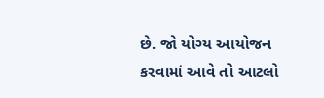છે. જો યોગ્ય આયોજન કરવામાં આવે તો આટલો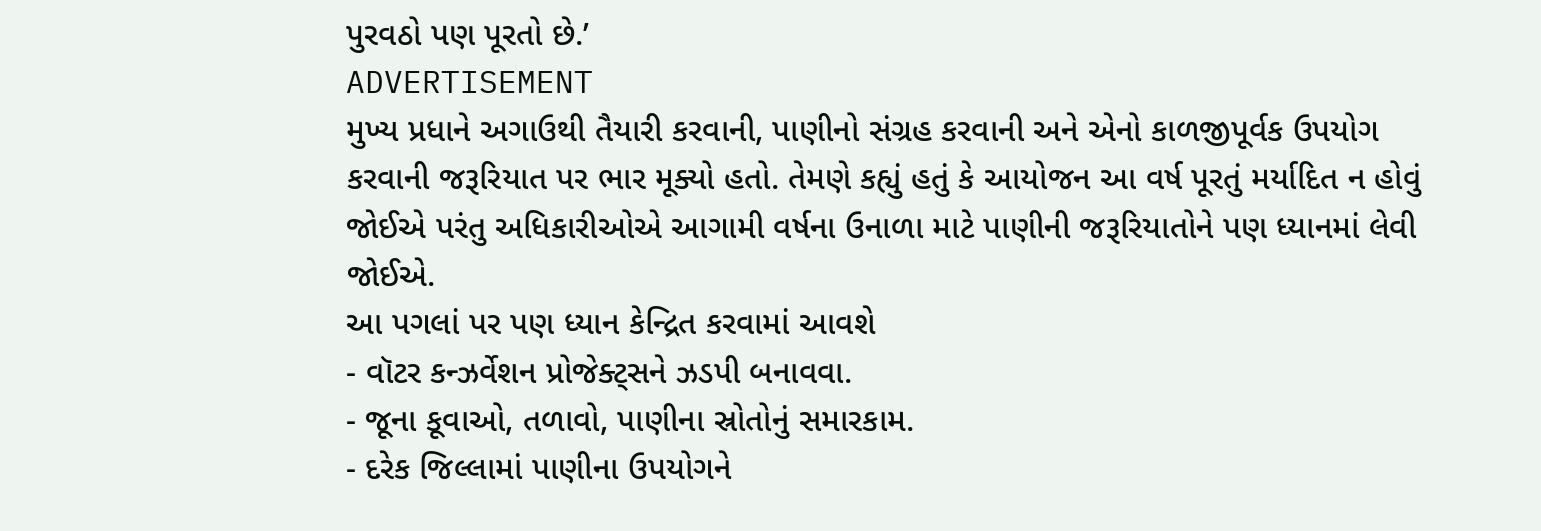પુરવઠો પણ પૂરતો છે.’
ADVERTISEMENT
મુખ્ય પ્રધાને અગાઉથી તૈયારી કરવાની, પાણીનો સંગ્રહ કરવાની અને એનો કાળજીપૂર્વક ઉપયોગ કરવાની જરૂરિયાત પર ભાર મૂક્યો હતો. તેમણે કહ્યું હતું કે આયોજન આ વર્ષ પૂરતું મર્યાદિત ન હોવું જોઈએ પરંતુ અધિકારીઓએ આગામી વર્ષના ઉનાળા માટે પાણીની જરૂરિયાતોને પણ ધ્યાનમાં લેવી જોઈએ.
આ પગલાં પર પણ ધ્યાન કેન્દ્રિત કરવામાં આવશે
- વૉટર કન્ઝર્વેશન પ્રોજેક્ટ્સને ઝડપી બનાવવા.
- જૂના કૂવાઓ, તળાવો, પાણીના સ્રોતોનું સમારકામ.
- દરેક જિલ્લામાં પાણીના ઉપયોગને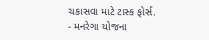ચકાસવા માટે ટાસ્ક ફોર્સ.
- મનરેગા યોજના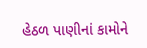હેઠળ પાણીનાં કામોને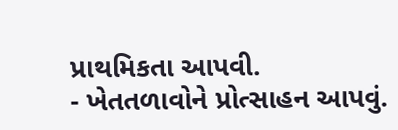પ્રાથમિકતા આપવી.
- ખેતતળાવોને પ્રોત્સાહન આપવું.